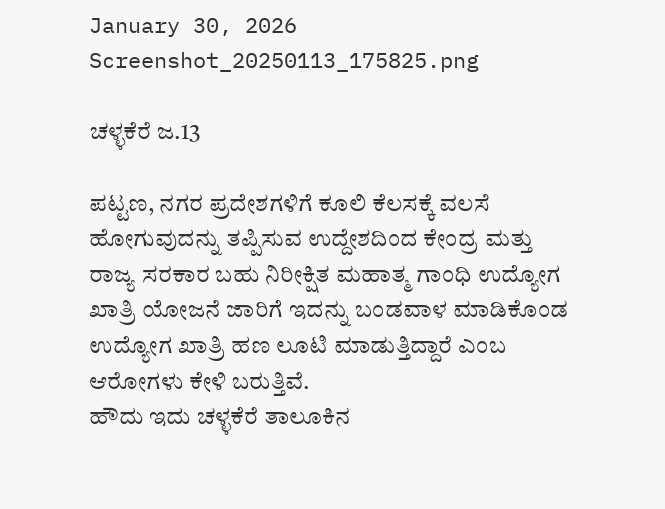January 30, 2026
Screenshot_20250113_175825.png

ಚಳ್ಳಕೆರೆ ಜ.13

ಪಟ್ಟಣ, ನಗರ ಪ್ರದೇಶಗಳಿಗೆ ಕೂಲಿ ಕೆಲಸಕ್ಕೆ ವಲಸೆ ಹೋಗುವುದನ್ನು ತಪ್ಪಿಸುವ ಉದ್ದೇಶದಿಂದ ಕೇಂದ್ರ ಮತ್ತು ರಾಜ್ಯ ಸರಕಾರ ಬಹು ನಿರೀಕ್ಷಿತ ಮಹಾತ್ಮ ಗಾಂಧಿ ಉದ್ಯೋಗ ಖಾತ್ರಿ ಯೋಜನೆ ಜಾರಿಗೆ ಇದನ್ನು ಬಂಡವಾಳ ಮಾಡಿಕೊಂಡ ಉದ್ಯೋಗ ಖಾತ್ರಿ ಹಣ ಲೂಟಿ ಮಾಡುತ್ತಿದ್ದಾರೆ ಎಂಬ ಆರೋಗಳು ಕೇಳಿ ಬರುತ್ತಿವೆ.
ಹೌದು ಇದು ಚಳ್ಳಕೆರೆ ತಾಲೂಕಿನ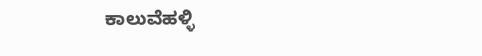ಕಾಲುವೆಹಳ್ಳಿ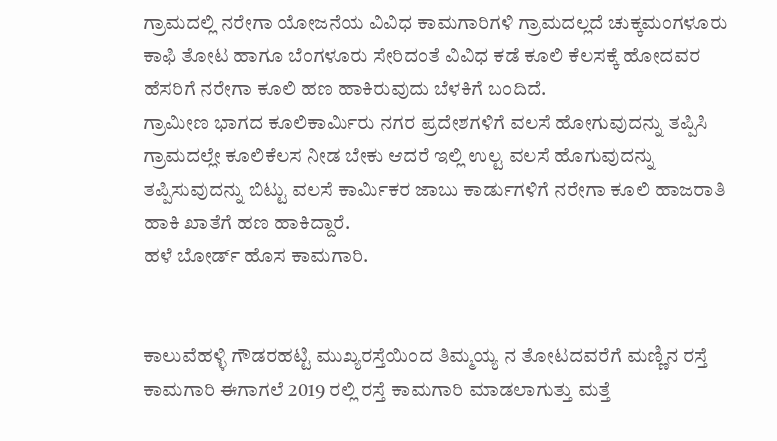ಗ್ರಾಮದಲ್ಲಿ ನರೇಗಾ ಯೋಜನೆಯ ವಿವಿಧ ಕಾಮಗಾರಿಗಳಿ ಗ್ರಾಮದಲ್ಲದೆ ಚುಕ್ಕಮಂಗಳೂರು ಕಾಫಿ ತೋಟ ಹಾಗೂ ಬೆಂಗಳೂರು ಸೇರಿದಂತೆ ವಿವಿಧ ಕಡೆ ಕೂಲಿ ಕೆಲಸಕ್ಕೆ ಹೋದವರ ಹೆಸರಿಗೆ ನರೇಗಾ ಕೂಲಿ ಹಣ ಹಾಕಿರುವುದು ಬೆಳಕಿಗೆ ಬಂದಿದೆ.
ಗ್ರಾಮೀಣ ಭಾಗದ ಕೂಲಿಕಾರ್ಮಿರು ನಗರ ಪ್ರದೇಶಗಳಿಗೆ ವಲಸೆ ಹೋಗುವುದನ್ನು ತಪ್ಪಿಸಿ ಗ್ರಾಮದಲ್ಲೇ ಕೂಲಿ‌ಕೆಲಸ ನೀಡ ಬೇಕು ಆದರೆ ಇಲ್ಲಿ ಉಲ್ಟ ವಲಸೆ ಹೊಗುವುದನ್ನು ತಪ್ಪಿಸುವುದನ್ನು ಬಿಟ್ಟು ವಲಸೆ ಕಾರ್ಮಿಕರ ಜಾಬು ಕಾರ್ಡುಗಳಿಗೆ ನರೇಗಾ ಕೂಲಿ‌ ಹಾಜರಾತಿ ಹಾಕಿ ಖಾತೆಗೆ ಹಣ ಹಾಕಿದ್ದಾರೆ.
ಹಳೆ ಬೋರ್ಡ್ ಹೊಸ ಕಾಮಗಾರಿ.


ಕಾಲುವೆಹಳ್ಳಿ ಗೌಡರಹಟ್ಟಿ ಮುಖ್ಯರಸ್ತೆಯಿಂದ ತಿಮ್ಮಯ್ಯ ನ ತೋಟದವರೆಗೆ ಮಣ್ಣಿನ ರಸ್ತೆ ಕಾಮಗಾರಿ ಈಗಾಗಲೆ 2019 ರಲ್ಲಿ ರಸ್ತೆ ಕಾಮಗಾರಿ ಮಾಡಲಾಗುತ್ತು ಮತ್ತೆ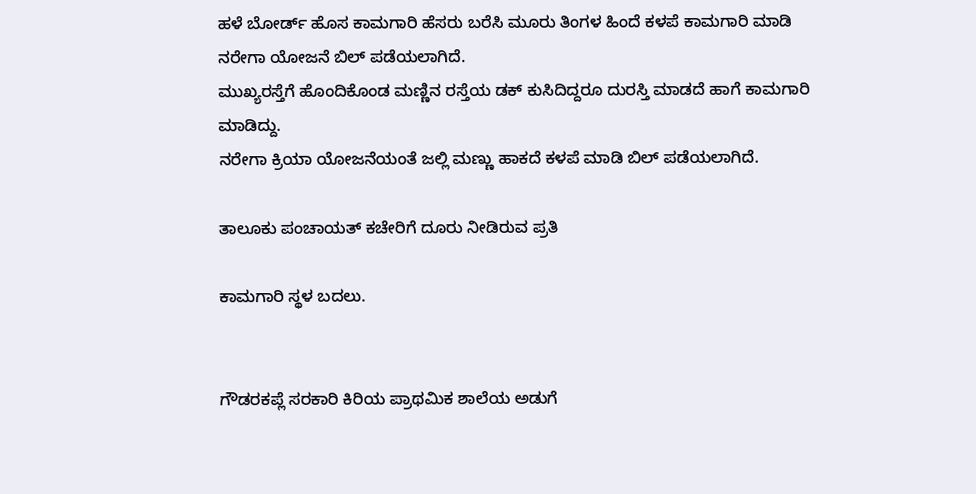ಹಳೆ ಬೋರ್ಡ್ ಹೊಸ ಕಾಮಗಾರಿ ಹೆಸರು ಬರೆಸಿ ಮೂರು ತಿಂಗಳ ಹಿಂದೆ ಕಳಪೆ ಕಾಮಗಾರಿ ಮಾಡಿ ನರೇಗಾ ಯೋಜನೆ ಬಿಲ್ ಪಡೆಯಲಾಗಿದೆ.
ಮುಖ್ಯರಸ್ತೆಗೆ ಹೊಂದಿಕೊಂಡ ಮಣ್ಣಿನ ರಸ್ತೆಯ ಡಕ್ ಕುಸಿದಿದ್ದರೂ ದುರಸ್ತಿ ಮಾಡದೆ ಹಾಗೆ ಕಾಮಗಾರಿ ಮಾಡಿದ್ದು.
ನರೇಗಾ ಕ್ರಿಯಾ ಯೋಜನೆಯಂತೆ ಜಲ್ಲಿ ಮಣ್ಣು ಹಾಕದೆ ಕಳಪೆ ಮಾಡಿ ಬಿಲ್ ಪಡೆಯಲಾಗಿದೆ.

ತಾಲೂಕು ಪಂಚಾಯತ್ ಕಚೇರಿಗೆ ದೂರು ನೀಡಿರುವ ಪ್ರತಿ

ಕಾಮಗಾರಿ ಸ್ಥಳ ಬದಲು.


ಗೌಡರಕಪ್ಲೆ ಸರಕಾರಿ ಕಿರಿಯ ಪ್ರಾಥಮಿಕ ಶಾಲೆಯ ಅಡುಗೆ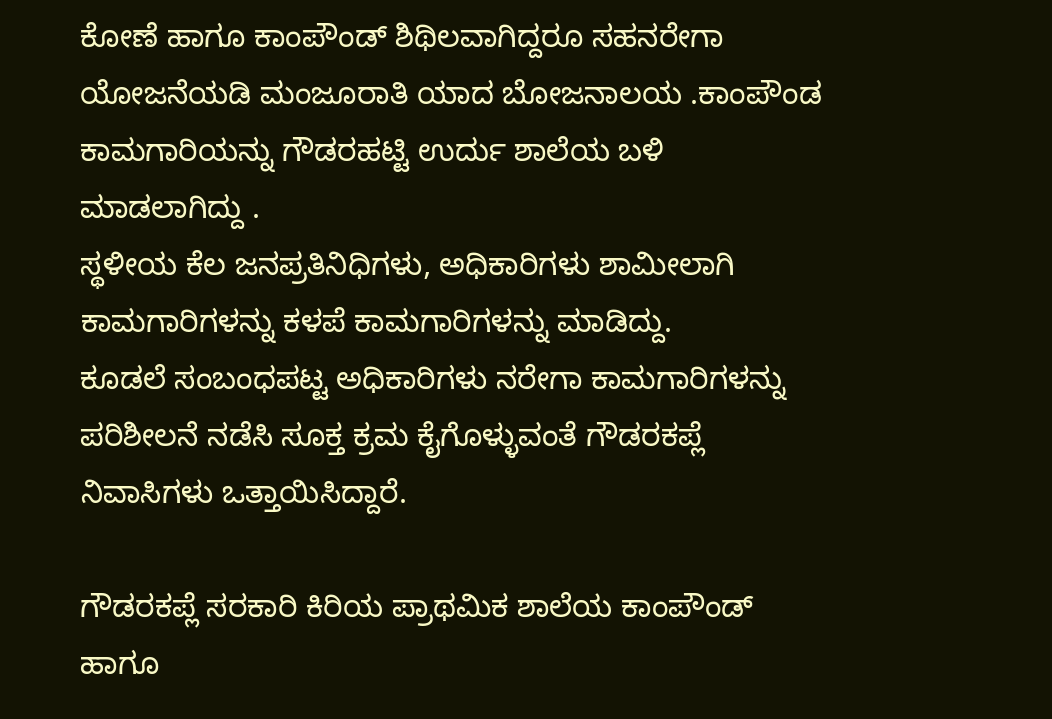ಕೋಣೆ ಹಾಗೂ ಕಾಂಪೌಂಡ್ ಶಿಥಿಲವಾಗಿದ್ದರೂ ಸಹ‌ನರೇಗಾ ಯೋಜನೆಯಡಿ ಮಂಜೂರಾತಿ ಯಾದ ಬೋಜನಾಲಯ .ಕಾಂಪೌಂಡ ಕಾಮಗಾರಿಯನ್ನು ಗೌಡರಹಟ್ಟಿ ಉರ್ದು ಶಾಲೆಯ ಬಳಿ ಮಾಡಲಾಗಿದ್ದು .
ಸ್ಥಳೀಯ ಕೆಲ ಜನಪ್ರತಿನಿಧಿಗಳು, ಅಧಿಕಾರಿಗಳು ಶಾಮೀಲಾಗಿ ಕಾಮಗಾರಿಗಳನ್ನು ಕಳಪೆ ಕಾಮಗಾರಿಗಳನ್ನು ಮಾಡಿದ್ದು.
ಕೂಡಲೆ ಸಂಬಂಧಪಟ್ಟ ಅಧಿಕಾರಿಗಳು ನರೇಗಾ ಕಾಮಗಾರಿಗಳನ್ನು ಪರಿಶೀಲನೆ ನಡೆಸಿ ಸೂಕ್ತ ಕ್ರಮ ಕೈಗೊಳ್ಳುವಂತೆ ಗೌಡರಕಪ್ಲೆ ನಿವಾಸಿಗಳು ಒತ್ತಾಯಿಸಿದ್ದಾರೆ.

ಗೌಡರಕಪ್ಲೆ ಸರಕಾರಿ ಕಿರಿಯ ಪ್ರಾಥಮಿಕ ಶಾಲೆಯ ಕಾಂಪೌಂಡ್ ಹಾಗೂ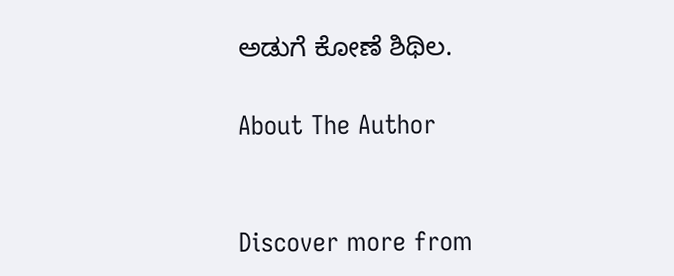ಅಡುಗೆ ಕೋಣೆ ಶಿಥಿಲ.

About The Author


Discover more from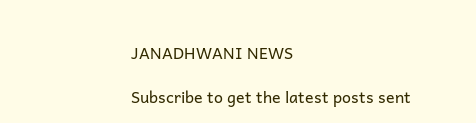JANADHWANI NEWS

Subscribe to get the latest posts sent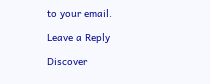to your email.

Leave a Reply

Discover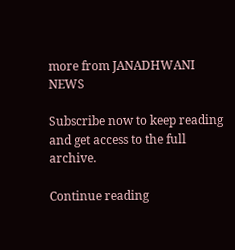more from JANADHWANI NEWS

Subscribe now to keep reading and get access to the full archive.

Continue reading